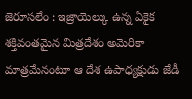జెరూసలేం : ఇజ్రాయెల్కు ఉన్న ఏకైక శక్తివంతమైన మిత్రదేశం అమెరికా మాత్రమేనంటూ ఆ దేశ ఉపాధ్యక్షుడు జేడీ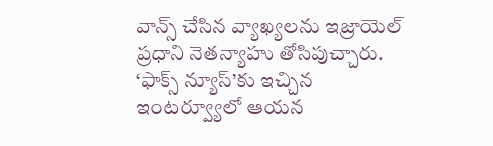వాన్స్ చేసిన వ్యాఖ్యలను ఇజ్రాయెల్ ప్రధాని నెతన్యాహు తోసిపుచ్చారు. ‘ఫాక్స్ న్యూస్’కు ఇచ్చిన ఇంటర్వ్యూలో ఆయన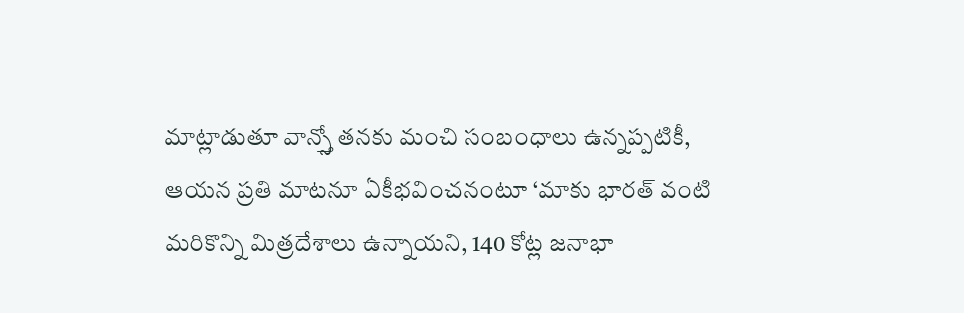మాట్లాడుతూ వాన్స్తో తనకు మంచి సంబంధాలు ఉన్నప్పటికీ, ఆయన ప్రతి మాటనూ ఏకీభవించనంటూ ‘మాకు భారత్ వంటి మరికొన్ని మిత్రదేశాలు ఉన్నాయని, 140 కోట్ల జనాభా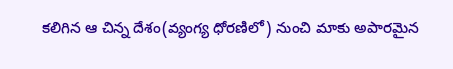కలిగిన ఆ చిన్న దేశం(వ్యంగ్య ధోరణిలో) నుంచి మాకు అపారమైన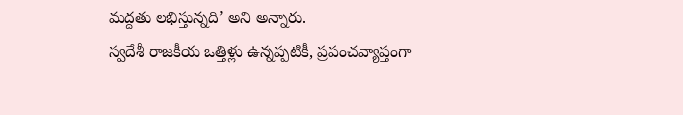మద్దతు లభిస్తున్నది’ అని అన్నారు.
స్వదేశీ రాజకీయ ఒత్తిళ్లు ఉన్నప్పటికీ, ప్రపంచవ్యాప్తంగా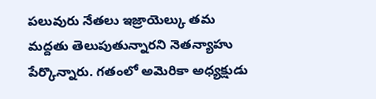పలువురు నేతలు ఇజ్రాయెల్కు తమ మద్దతు తెలుపుతున్నారని నెతన్యాహు పేర్కొన్నారు. గతంలో అమెరికా అధ్యక్షుడు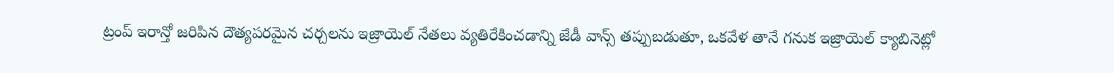ట్రంప్ ఇరాన్తో జరిపిన దౌత్యపరమైన చర్చలను ఇజ్రాయెల్ నేతలు వ్యతిరేకించడాన్ని జేడీ వాన్స్ తప్పుబడుతూ, ఒకవేళ తానే గనుక ఇజ్రాయెల్ క్యాబినెట్లో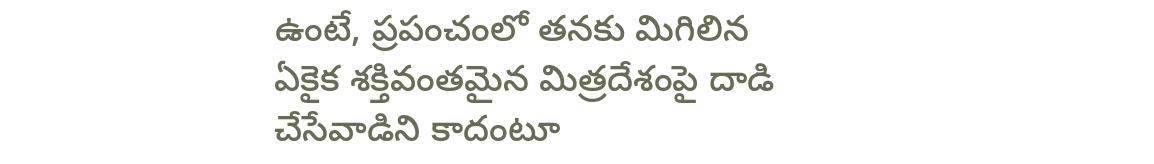ఉంటే, ప్రపంచంలో తనకు మిగిలిన ఏకైక శక్తివంతమైన మిత్రదేశంపై దాడి చేసేవాడిని కాదంటూ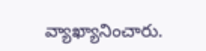వ్యాఖ్యానించారు.